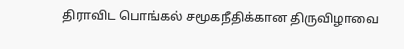திராவிட பொங்கல் சமூகநீதிக்கான திருவிழாவை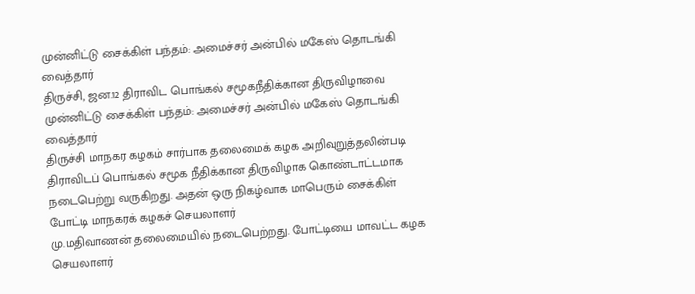முன்னிட்டு சைக்கிள் பந்தம்: அமைச்சர் அன்பில் மகேஸ் தொடங்கி வைத்தார்
திருச்சி, ஜன.12 திராவிட பொங்கல் சமூகநீதிக்கான திருவிழாவை முன்னிட்டு சைக்கிள் பந்தம்: அமைச்சர் அன்பில் மகேஸ் தொடங்கி வைத்தார்
திருச்சி மாநகர கழகம் சார்பாக தலைமைக் கழக அறிவுறுத்தலின்படி
திராவிடப் பொங்கல் சமூக நீதிக்கான திருவிழாக கொண்டாட்டமாக நடைபெற்று வருகிறது. அதன் ஒரு நிகழ்வாக மாபெரும் சைக்கிள் போட்டி மாநகரக் கழகச் செயலாளர்
மு.மதிவாணன் தலைமையில் நடைபெற்றது. போட்டியை மாவட்ட கழக செயலாளர்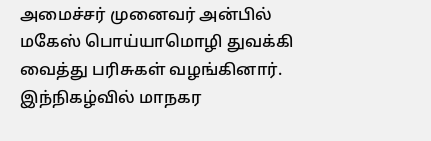அமைச்சர் முனைவர் அன்பில் மகேஸ் பொய்யாமொழி துவக்கி வைத்து பரிசுகள் வழங்கினார்.
இந்நிகழ்வில் மாநகர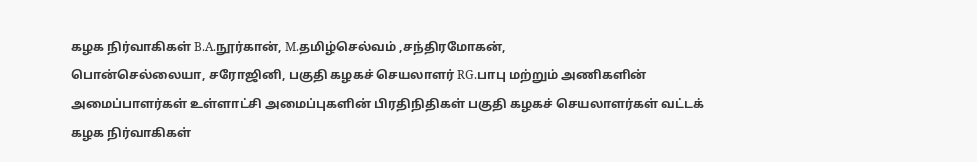கழக நிர்வாகிகள் B.A.நூர்கான், M.தமிழ்செல்வம் ,சந்திரமோகன்,
பொன்செல்லையா, சரோஜினி, பகுதி கழகச் செயலாளர் RG.பாபு மற்றும் அணிகளின் அமைப்பாளர்கள் உள்ளாட்சி அமைப்புகளின் பிரதிநிதிகள் பகுதி கழகச் செயலாளர்கள் வட்டக் கழக நிர்வாகிகள்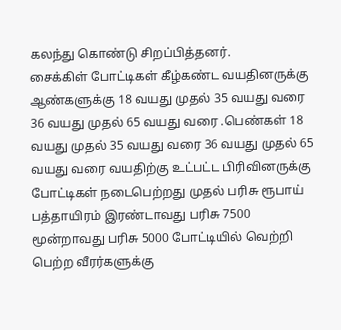கலந்து கொண்டு சிறப்பித்தனர்.
சைக்கிள் போட்டிகள் கீழ்கண்ட வயதினருக்கு ஆண்களுக்கு 18 வயது முதல் 35 வயது வரை 36 வயது முதல் 65 வயது வரை .பெண்கள் 18 வயது முதல் 35 வயது வரை 36 வயது முதல் 65 வயது வரை வயதிற்கு உட்பட்ட பிரிவினருக்கு போட்டிகள் நடைபெற்றது முதல் பரிசு ரூபாய் பத்தாயிரம் இரண்டாவது பரிசு 7500 மூன்றாவது பரிசு 5000 போட்டியில் வெற்றி பெற்ற வீரர்களுக்கு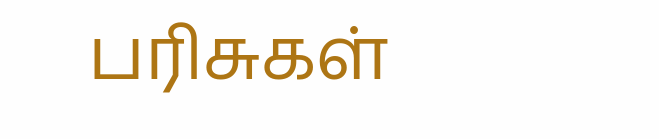பரிசுகள்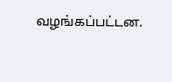வழங்கப்பட்டன.